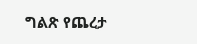ግልጽ የጨረታ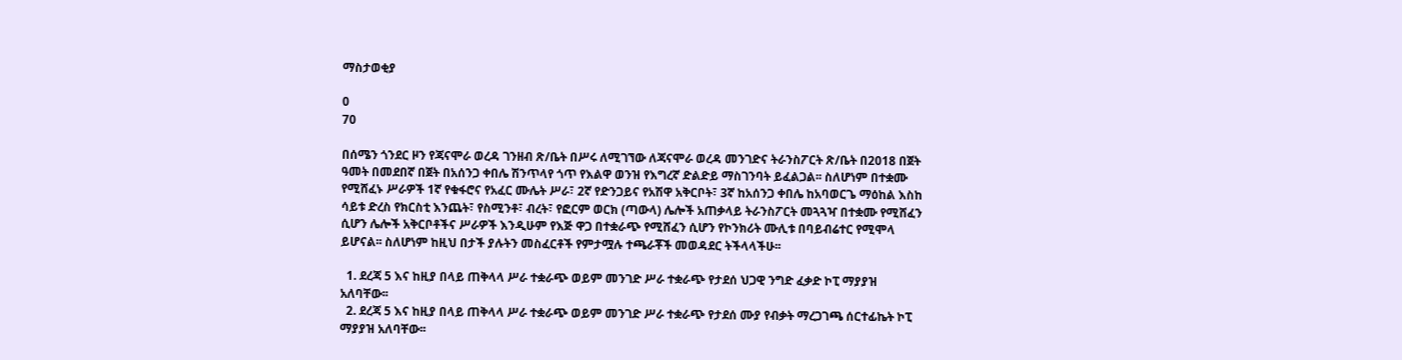ማስታወቂያ

0
70

በሰሜን ጎንደር ዞን የጃናሞራ ወረዳ ገንዘብ ጽ/ቤት በሥሩ ለሚገኘው ለጃናሞራ ወረዳ መንገድና ትራንስፖርት ጽ/ቤት በ2018 በጀት ዓመት በመደበኛ በጀት በአሰንጋ ቀበሌ ሽንጥላየ ጎጥ የእልዋ ወንዝ የእግረኛ ድልድይ ማስገንባት ይፈልጋል፡፡ ስለሆነም በተቋሙ የሚሸፈኑ ሥራዎች 1ኛ የቁፋሮና የአፈር ሙሌት ሥራ፣ 2ኛ የድንጋይና የአሽዋ አቅርቦት፣ 3ኛ ከአሰንጋ ቀበሌ ከአባወርጌ ማዕከል እስከ ሳይቱ ድረስ የክርስቲ እንጨት፣ የስሚንቶ፣ ብረት፣ የፎርም ወርክ (ጣውላ) ሌሎች አጠቃላይ ትራንስፖርት መጓጓዣ በተቋሙ የሚሸፈን ሲሆን ሌሎች አቅርቦቶችና ሥራዎች እንዲሁም የእጅ ዋጋ በተቋራጭ የሚሸፈን ሲሆን የኮንክሪት ሙሊቱ በባይብሬተር የሚሞላ ይሆናል፡፡ ስለሆነም ከዚህ በታች ያሉትን መስፈርቶች የምታሟሉ ተጫራቾች መወዳደር ትችላላችሁ፡፡

  1. ደረጃ 5 እና ከዚያ በላይ ጠቅላላ ሥራ ተቋራጭ ወይም መንገድ ሥራ ተቋራጭ የታደሰ ህጋዊ ንግድ ፈቃድ ኮፒ ማያያዝ አለባቸው፡፡
  2. ደረጃ 5 እና ከዚያ በላይ ጠቅላላ ሥራ ተቋራጭ ወይም መንገድ ሥራ ተቋራጭ የታደሰ ሙያ የብቃት ማረጋገጫ ሰርተፊኬት ኮፒ ማያያዝ አለባቸው፡፡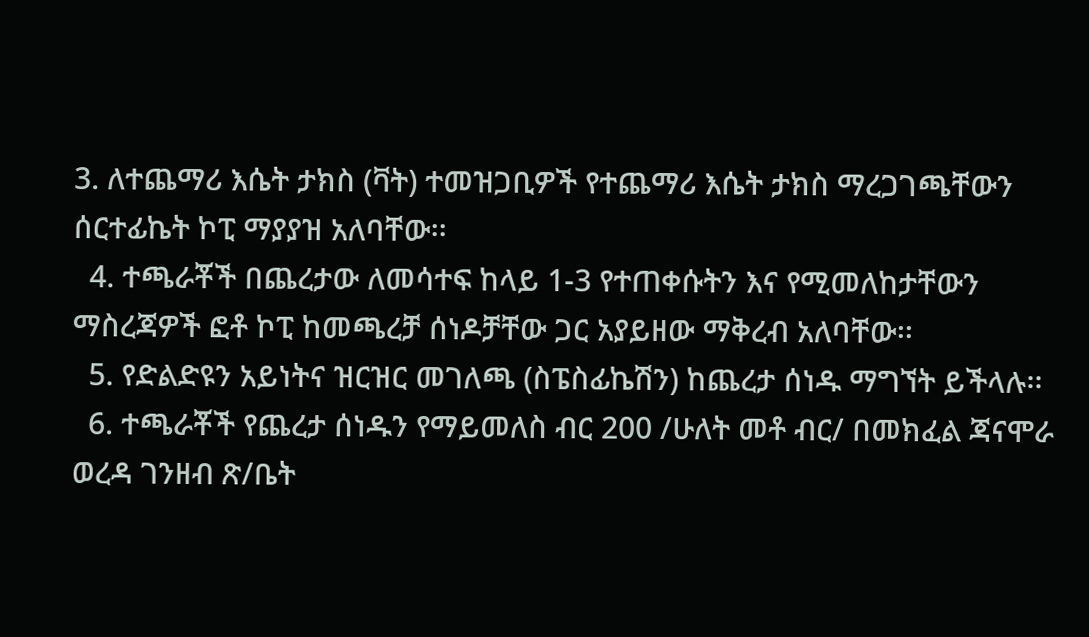3. ለተጨማሪ እሴት ታክስ (ቫት) ተመዝጋቢዎች የተጨማሪ እሴት ታክስ ማረጋገጫቸውን ሰርተፊኬት ኮፒ ማያያዝ አለባቸው፡፡
  4. ተጫራቾች በጨረታው ለመሳተፍ ከላይ 1-3 የተጠቀሱትን እና የሚመለከታቸውን ማስረጃዎች ፎቶ ኮፒ ከመጫረቻ ሰነዶቻቸው ጋር አያይዘው ማቅረብ አለባቸው፡፡
  5. የድልድዩን አይነትና ዝርዝር መገለጫ (ስፔስፊኬሽን) ከጨረታ ሰነዱ ማግኘት ይችላሉ፡፡
  6. ተጫራቾች የጨረታ ሰነዱን የማይመለስ ብር 200 /ሁለት መቶ ብር/ በመክፈል ጃናሞራ ወረዳ ገንዘብ ጽ/ቤት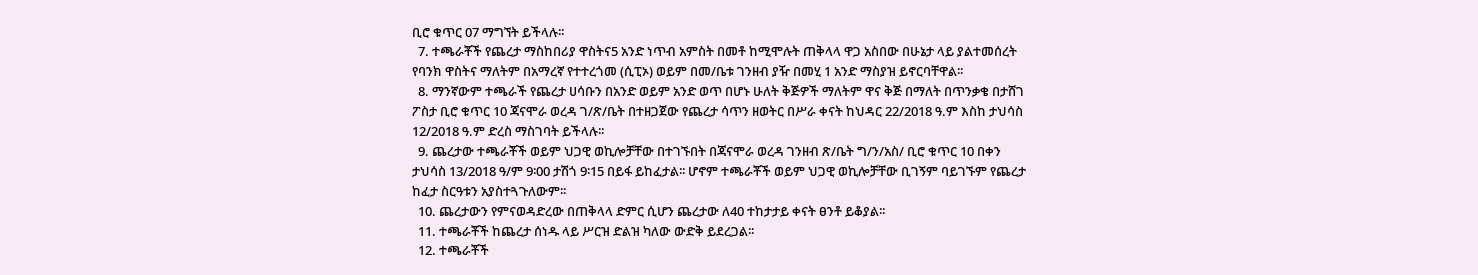ቢሮ ቁጥር 07 ማግኘት ይችላሉ፡፡
  7. ተጫራቾች የጨረታ ማስከበሪያ ዋስትና5 አንድ ነጥብ አምስት በመቶ ከሚሞሉት ጠቅላላ ዋጋ አስበው በሁኔታ ላይ ያልተመሰረት የባንክ ዋስትና ማለትም በአማረኛ የተተረጎመ (ሲፒኦ) ወይም በመ/ቤቱ ገንዘብ ያዥ በመሂ 1 አንድ ማስያዝ ይኖርባቸዋል፡፡
  8. ማንኛውም ተጫራች የጨረታ ሀሳቡን በአንድ ወይም አንድ ወጥ በሆኑ ሁለት ቅጅዎች ማለትም ዋና ቅጅ በማለት በጥንቃቄ በታሸገ ፖስታ ቢሮ ቁጥር 10 ጃናሞራ ወረዳ ገ/ጽ/ቤት በተዘጋጀው የጨረታ ሳጥን ዘወትር በሥራ ቀናት ከህዳር 22/2018 ዓ.ም እስከ ታህሳስ 12/2018 ዓ.ም ድረስ ማስገባት ይችላሉ፡፡
  9. ጨረታው ተጫራቾች ወይም ህጋዊ ወኪሎቻቸው በተገኙበት በጃናሞራ ወረዳ ገንዘብ ጽ/ቤት ግ/ን/አስ/ ቢሮ ቁጥር 10 በቀን ታህሳስ 13/2018 ዓ/ም 9፡00 ታሽጎ 9፡15 በይፋ ይከፈታል፡፡ ሆኖም ተጫራቾች ወይም ህጋዊ ወኪሎቻቸው ቢገኝም ባይገኙም የጨረታ ከፈታ ስርዓቱን አያስተጓጉለውም፡፡
  10. ጨረታውን የምናወዳድረው በጠቅላላ ድምር ሲሆን ጨረታው ለ40 ተከታታይ ቀናት ፀንቶ ይቆያል፡፡
  11. ተጫራቾች ከጨረታ ሰነዱ ላይ ሥርዝ ድልዝ ካለው ውድቅ ይደረጋል፡፡
  12. ተጫራቾች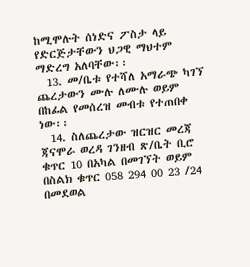ከሚሞሉት ሰነድና ፖስታ ላይ የድርጅታቸውን ህጋዊ ማህተም ማድረግ አለባቸው፡፡
  13. መ/ቤቱ የተሻለ አማራጭ ካገኘ ጨረታውን ሙሉ ለሙሉ ወይም በከፊል የመሰረዝ መብቱ የተጠበቀ ነው፡፡
  14. ስለጨረታው ዝርዝር መረጃ ጃናሞራ ወረዳ ገንዘብ ጽ/ቤት ቢሮ ቁጥር 10 በአካል በመገኘት ወይም በስልክ ቁጥር 058 294 00 23 /24 በመደወል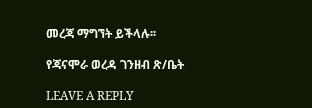መረጃ ማግኘት ይችላሉ፡፡

የጃናሞራ ወረዳ ገንዘብ ጽ/ቤት

LEAVE A REPLY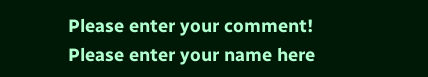Please enter your comment!
Please enter your name here